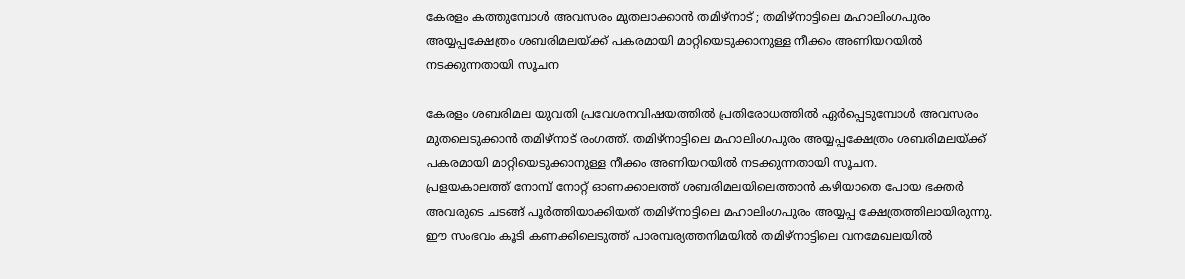കേരളം കത്തുമ്പോൾ അവസരം മുതലാക്കാൻ തമിഴ്നാട് ; തമിഴ്നാട്ടിലെ മഹാലിംഗപുരം അയ്യപ്പക്ഷേത്രം ശബരിമലയ്ക്ക് പകരമായി മാറ്റിയെടുക്കാനുള്ള നീക്കം അണിയറയിൽ നടക്കുന്നതായി സൂചന

കേരളം ശബരിമല യുവതി പ്രവേശനവിഷയത്തിൽ പ്രതിരോധത്തിൽ ഏർപ്പെടുമ്പോൾ അവസരം മുതലെടുക്കാൻ തമിഴ്നാട് രംഗത്ത്. തമിഴ്നാട്ടിലെ മഹാലിംഗപുരം അയ്യപ്പക്ഷേത്രം ശബരിമലയ്ക്ക് പകരമായി മാറ്റിയെടുക്കാനുള്ള നീക്കം അണിയറയിൽ നടക്കുന്നതായി സൂചന.
പ്രളയകാലത്ത് നോമ്പ് നോറ്റ് ഓണക്കാലത്ത് ശബരിമലയിലെത്താൻ കഴിയാതെ പോയ ഭക്തർ അവരുടെ ചടങ്ങ് പൂർത്തിയാക്കിയത് തമിഴ്നാട്ടിലെ മഹാലിംഗപുരം അയ്യപ്പ ക്ഷേത്രത്തിലായിരുന്നു. ഈ സംഭവം കൂടി കണക്കിലെടുത്ത് പാരമ്പര്യത്തനിമയിൽ തമിഴ്നാട്ടിലെ വനമേഖലയിൽ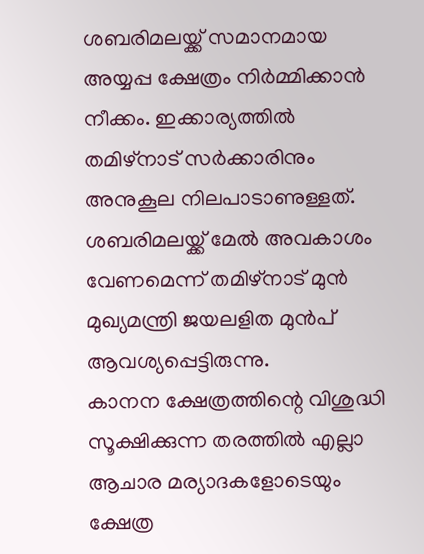ശബരിമലയ്ക്ക് സമാനമായ അയ്യപ്പ ക്ഷേത്രം നിർമ്മിക്കാൻ നീക്കം. ഇക്കാര്യത്തിൽ തമിഴ്നാട് സർക്കാരിനും അനുകൂല നിലപാടാണുള്ളത്. ശബരിമലയ്ക്ക് മേൽ അവകാശം വേണമെന്ന് തമിഴ്നാട് മുൻ മുഖ്യമന്ത്രി ജയലളിത മുൻപ് ആവശ്യപ്പെട്ടിരുന്നു.
കാനന ക്ഷേത്രത്തിന്റെ വിശുദ്ധി സൂക്ഷിക്കുന്ന തരത്തിൽ എല്ലാ ആചാര മര്യാദകളോടെയും ക്ഷേത്ര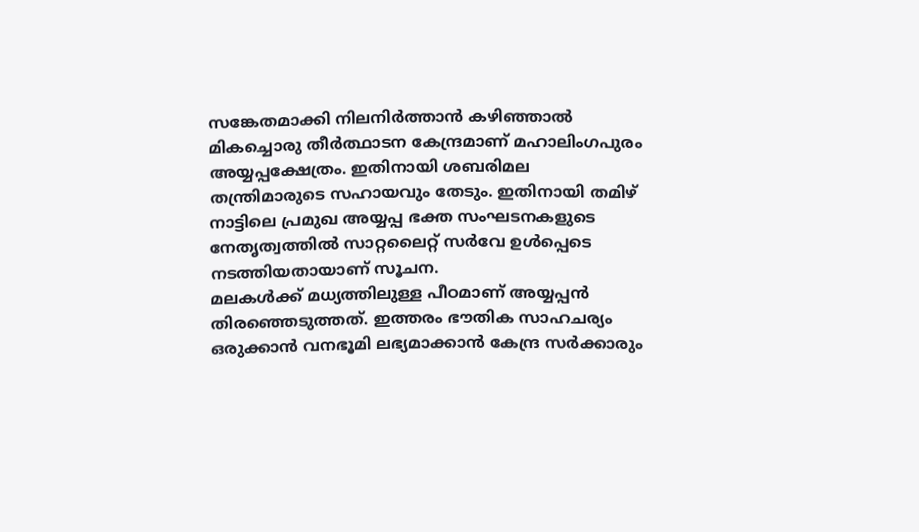സങ്കേതമാക്കി നിലനിർത്താൻ കഴിഞ്ഞാൽ മികച്ചൊരു തീർത്ഥാടന കേന്ദ്രമാണ് മഹാലിംഗപുരം അയ്യപ്പക്ഷേത്രം. ഇതിനായി ശബരിമല തന്ത്രിമാരുടെ സഹായവും തേടും. ഇതിനായി തമിഴ് നാട്ടിലെ പ്രമുഖ അയ്യപ്പ ഭക്ത സംഘടനകളുടെ നേതൃത്വത്തിൽ സാറ്റലൈറ്റ് സർവേ ഉൾപ്പെടെ നടത്തിയതായാണ് സൂചന.
മലകൾക്ക് മധ്യത്തിലുള്ള പീഠമാണ് അയ്യപ്പൻ തിരഞ്ഞെടുത്തത്. ഇത്തരം ഭൗതിക സാഹചര്യം ഒരുക്കാൻ വനഭൂമി ലഭ്യമാക്കാൻ കേന്ദ്ര സർക്കാരും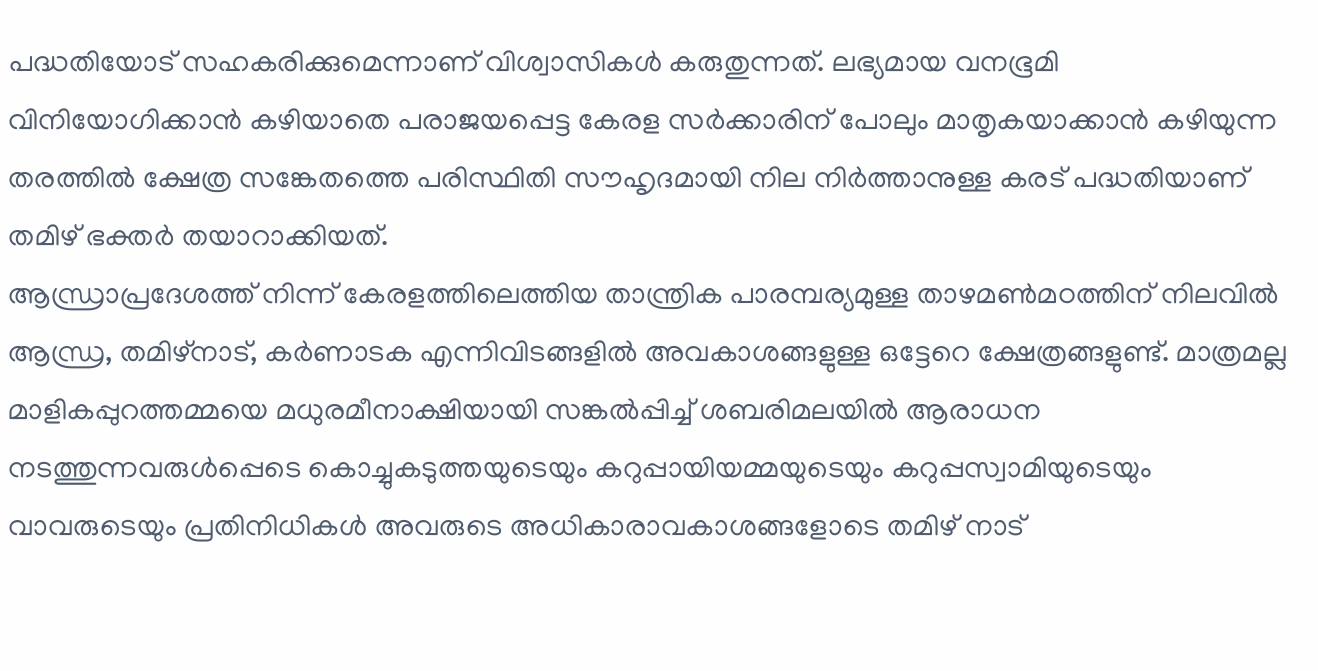പദ്ധതിയോട് സഹകരിക്കുമെന്നാണ് വിശ്വാസികൾ കരുതുന്നത്. ലഭ്യമായ വനഭൂമി വിനിയോഗിക്കാൻ കഴിയാതെ പരാജയപ്പെട്ട കേരള സർക്കാരിന് പോലും മാതൃകയാക്കാൻ കഴിയുന്ന തരത്തിൽ ക്ഷേത്ര സങ്കേതത്തെ പരിസ്ഥിതി സൗഹൃദമായി നില നിർത്താനുള്ള കരട് പദ്ധതിയാണ് തമിഴ് ഭക്തർ തയാറാക്കിയത്.
ആന്ധ്രാപ്രദേശത്ത് നിന്ന് കേരളത്തിലെത്തിയ താന്ത്രിക പാരമ്പര്യമുള്ള താഴമൺമഠത്തിന് നിലവിൽ ആന്ധ്ര, തമിഴ്നാട്, കർണാടക എന്നിവിടങ്ങളിൽ അവകാശങ്ങളുള്ള ഒട്ടേറെ ക്ഷേത്രങ്ങളുണ്ട്. മാത്രമല്ല മാളികപ്പുറത്തമ്മയെ മധുരമീനാക്ഷിയായി സങ്കൽപ്പിച്ച് ശബരിമലയിൽ ആരാധന നടത്തുന്നവരുൾപ്പെടെ കൊച്ചുകടുത്തയുടെയും കറുപ്പായിയമ്മയുടെയും കറുപ്പസ്വാമിയുടെയും വാവരുടെയും പ്രതിനിധികൾ അവരുടെ അധികാരാവകാശങ്ങളോടെ തമിഴ് നാട്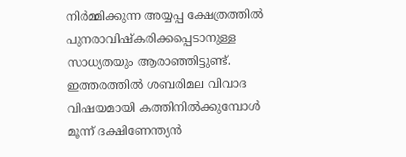നിർമ്മിക്കുന്ന അയ്യപ്പ ക്ഷേത്രത്തിൽ പുനരാവിഷ്കരിക്കപ്പെടാനുള്ള സാധ്യതയും ആരാഞ്ഞിട്ടുണ്ട്.
ഇത്തരത്തിൽ ശബരിമല വിവാദ വിഷയമായി കത്തിനിൽക്കുമ്പോൾ മൂന്ന് ദക്ഷിണേന്ത്യൻ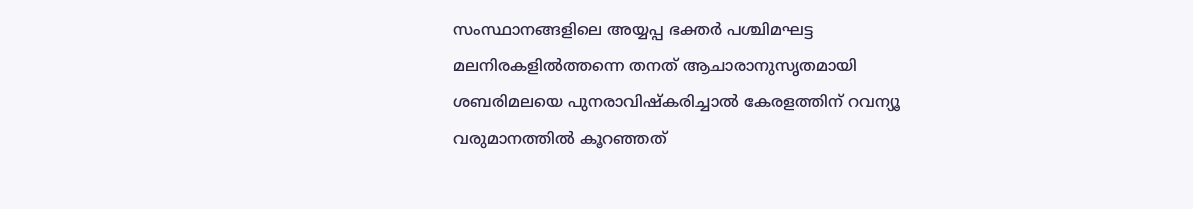സംസ്ഥാനങ്ങളിലെ അയ്യപ്പ ഭക്തർ പശ്ചിമഘട്ട മലനിരകളിൽത്തന്നെ തനത് ആചാരാനുസൃതമായി ശബരിമലയെ പുനരാവിഷ്കരിച്ചാൽ കേരളത്തിന് റവന്യൂ വരുമാനത്തിൽ കൂറഞ്ഞത്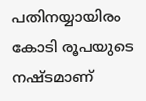പതിനയ്യായിരം കോടി രൂപയുടെ നഷ്ടമാണ്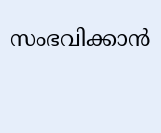സംഭവിക്കാൻ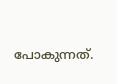പോകുന്നത്.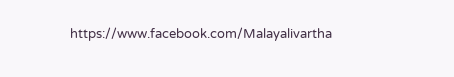https://www.facebook.com/Malayalivartha